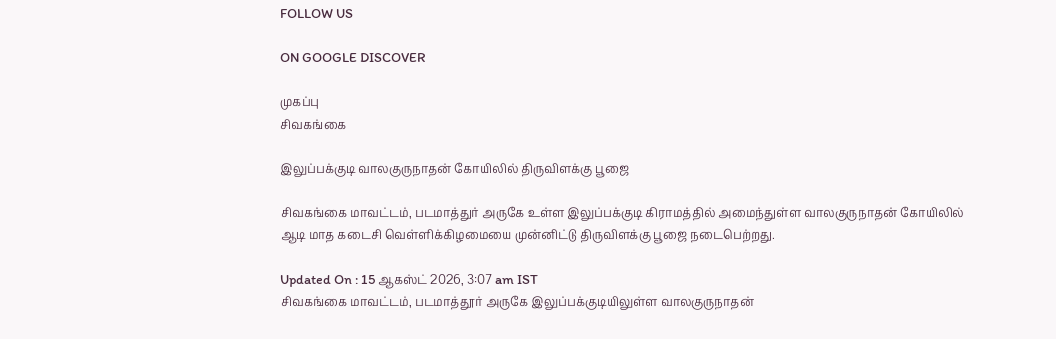FOLLOW US

ON GOOGLE DISCOVER

முகப்பு
சிவகங்கை

இலுப்பக்குடி வாலகுருநாதன் கோயிலில் திருவிளக்கு பூஜை

சிவகங்கை மாவட்டம், படமாத்துர் அருகே உள்ள இலுப்பக்குடி கிராமத்தில் அமைந்துள்ள வாலகுருநாதன் கோயிலில் ஆடி மாத கடைசி வெள்ளிக்கிழமையை முன்னிட்டு திருவிளக்கு பூஜை நடைபெற்றது.

Updated On : 15 ஆகஸ்ட் 2026, 3:07 am IST
சிவகங்கை மாவட்டம், படமாத்தூர் அருகே இலுப்பக்குடியிலுள்ள வாலகுருநாதன்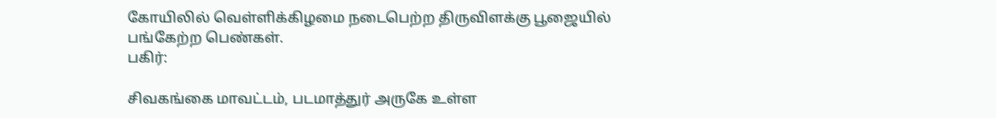கோயிலில் வெள்ளிக்கிழமை நடைபெற்ற திருவிளக்கு பூஜையில் பங்கேற்ற பெண்கள்.
பகிர்:

சிவகங்கை மாவட்டம், படமாத்துர் அருகே உள்ள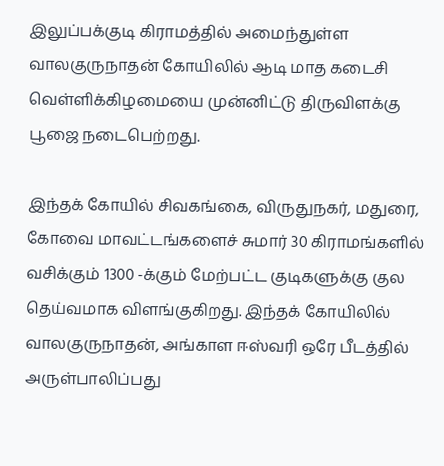இலுப்பக்குடி கிராமத்தில் அமைந்துள்ள வாலகுருநாதன் கோயிலில் ஆடி மாத கடைசி வெள்ளிக்கிழமையை முன்னிட்டு திருவிளக்கு பூஜை நடைபெற்றது.

இந்தக் கோயில் சிவகங்கை, விருதுநகர், மதுரை, கோவை மாவட்டங்களைச் சுமார் 30 கிராமங்களில் வசிக்கும் 1300 -க்கும் மேற்பட்ட குடிகளுக்கு குல தெய்வமாக விளங்குகிறது. இந்தக் கோயிலில் வாலகுருநாதன், அங்காள ஈஸ்வரி ஒரே பீடத்தில் அருள்பாலிப்பது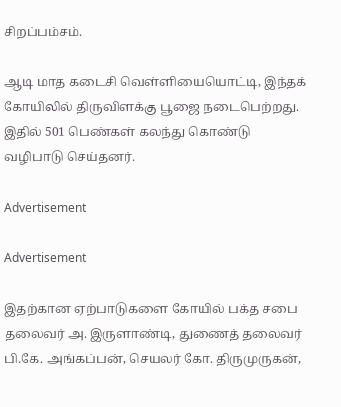சிறப்பம்சம்.

ஆடி மாத கடைசி வெள்ளியையொட்டி, இந்தக் கோயிலில் திருவிளக்கு பூஜை நடைபெற்றது. இதில் 501 பெண்கள் கலந்து கொண்டு வழிபாடு செய்தனர்.

Advertisement

Advertisement

இதற்கான ஏற்பாடுகளை கோயில் பக்த சபை தலைவர் அ. இருளாண்டி, துணைத் தலைவர் பி.கே. அங்கப்பன், செயலர் கோ. திருமுருகன்,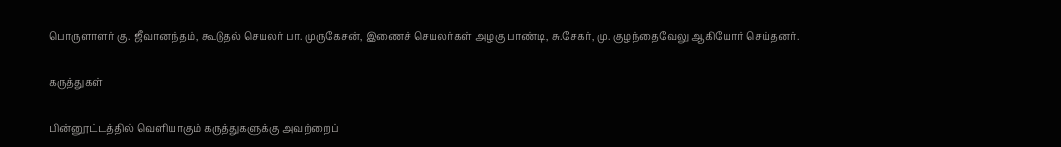பொருளாளர் கு. ஜீவானந்தம், கூடுதல் செயலர் பா. முருகேசன், இணைச் செயலர்கள் அழகு பாண்டி, சு.சேகர், மு. குழந்தைவேலு ஆகியோர் செய்தனர்.

கருத்துகள்

பின்னூட்டத்தில் வெளியாகும் கருத்துகளுக்கு அவற்றைப்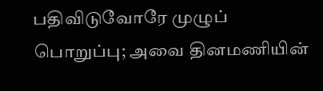பதிவிடுவோரே முழுப் பொறுப்பு; அவை தினமணியின்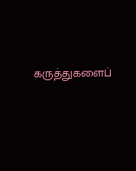கருத்துகளைப்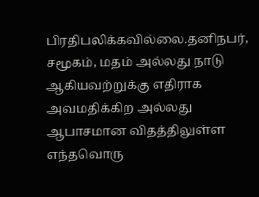பிரதிபலிக்கவில்லை.தனிநபர், சமூகம், மதம் அல்லது நாடு ஆகியவற்றுக்கு எதிராக அவமதிக்கிற அல்லது ஆபாசமான விதத்திலுள்ள எந்தவொரு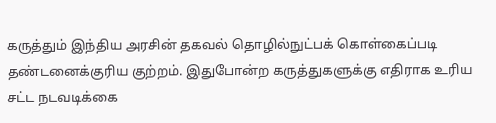கருத்தும் இந்திய அரசின் தகவல் தொழில்நுட்பக் கொள்கைப்படி தண்டனைக்குரிய குற்றம். இதுபோன்ற கருத்துகளுக்கு எதிராக உரிய சட்ட நடவடிக்கை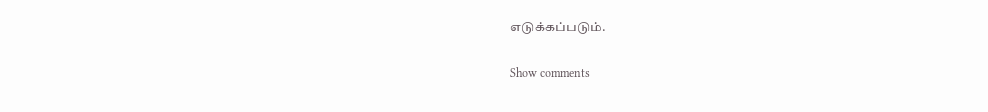எடுக்கப்படும்.

Show comments